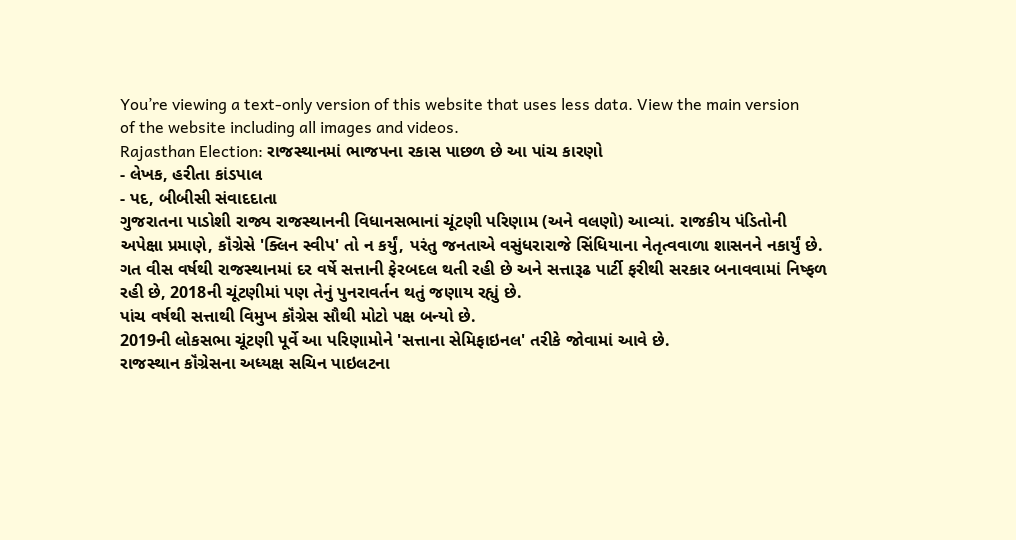You’re viewing a text-only version of this website that uses less data. View the main version of the website including all images and videos.
Rajasthan Election: રાજસ્થાનમાં ભાજપના રકાસ પાછળ છે આ પાંચ કારણો
- લેખક, હરીતા કાંડપાલ
- પદ, બીબીસી સંવાદદાતા
ગુજરાતના પાડોશી રાજ્ય રાજસ્થાનની વિધાનસભાનાં ચૂંટણી પરિણામ (અને વલણો) આવ્યાં. રાજકીય પંડિતોની અપેક્ષા પ્રમાણે, કૉંગ્રેસે 'ક્લિન સ્વીપ' તો ન કર્યું, પરંતુ જનતાએ વસુંધરારાજે સિંધિયાના નેતૃત્વવાળા શાસનને નકાર્યું છે.
ગત વીસ વર્ષથી રાજસ્થાનમાં દર વર્ષે સત્તાની ફેરબદલ થતી રહી છે અને સત્તારૂઢ પાર્ટી ફરીથી સરકાર બનાવવામાં નિષ્ફળ રહી છે, 2018ની ચૂંટણીમાં પણ તેનું પુનરાવર્તન થતું જણાય રહ્યું છે.
પાંચ વર્ષથી સત્તાથી વિમુખ કૉંગ્રેસ સૌથી મોટો પક્ષ બન્યો છે.
2019ની લોકસભા ચૂંટણી પૂર્વે આ પરિણામોને 'સત્તાના સેમિફાઇનલ' તરીકે જોવામાં આવે છે.
રાજસ્થાન કૉંગ્રેસના અધ્યક્ષ સચિન પાઇલટના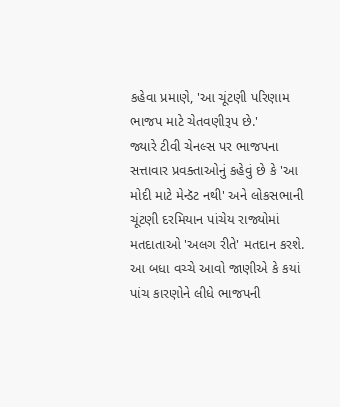કહેવા પ્રમાણે, 'આ ચૂંટણી પરિણામ ભાજપ માટે ચેતવણીરૂપ છે.'
જ્યારે ટીવી ચેનલ્સ પર ભાજપના સત્તાવાર પ્રવક્તાઓનું કહેવું છે કે 'આ મોદી માટે મેન્ડૅટ નથી' અને લોકસભાની ચૂંટણી દરમિયાન પાંચેય રાજ્યોમાં મતદાતાઓ 'અલગ રીતે' મતદાન કરશે.
આ બધા વચ્ચે આવો જાણીએ કે કયાં પાંચ કારણોને લીધે ભાજપની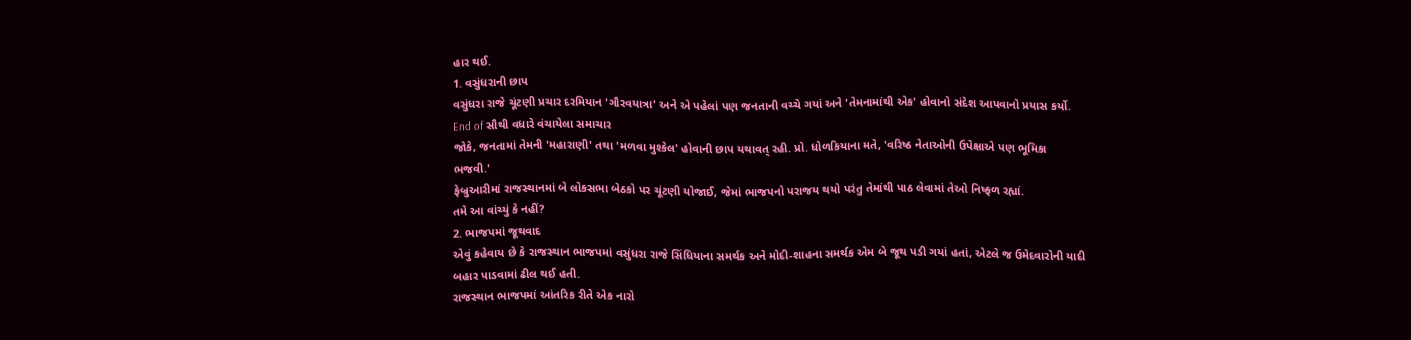હાર થઈ.
1. વસુંધરાની છાપ
વસુંધરા રાજે ચૂંટણી પ્રચાર દરમિયાન 'ગૌરવયાત્રા' અને એ પહેલાં પણ જનતાની વચ્ચે ગયાં અને 'તેમનામાંથી એક' હોવાનો સંદેશ આપવાનો પ્રયાસ કર્યો.
End of સૌથી વધારે વંચાયેલા સમાચાર
જોકે, જનતામાં તેમની 'મહારાણી' તથા 'મળવા મુશ્કેલ' હોવાની છાપ યથાવત્ રહી. પ્રો. ધોળકિયાના મતે, 'વરિષ્ઠ નેતાઓની ઉપેક્ષાએ પણ ભૂમિકા ભજવી.'
ફેબ્રુઆરીમાં રાજસ્થાનમાં બે લોકસભા બેઠકો પર ચૂંટણી યોજાઈ, જેમાં ભાજપનો પરાજય થયો પરંતુ તેમાંથી પાઠ લેવામાં તેઓ નિષ્ફળ રહ્યાં.
તમે આ વાંચ્યું કે નહીં?
2. ભાજપમાં જૂથવાદ
એવું કહેવાય છે કે રાજસ્થાન ભાજપમાં વસુંધરા રાજે સિંધિયાના સમર્થક અને મોદી-શાહના સમર્થક એમ બે જૂથ પડી ગયાં હતાં, એટલે જ ઉમેદવારોની યાદી બહાર પાડવામાં ઢીલ થઈ હતી.
રાજસ્થાન ભાજપમાં આંતરિક રીતે એક નારો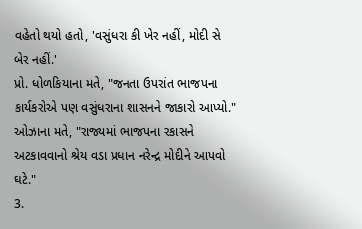વહેતો થયો હતો, 'વસુંધરા કી ખેર નહીં, મોદી સે બેર નહીં.'
પ્રો. ધોળકિયાના મતે, "જનતા ઉપરાંત ભાજપના કાર્યકરોએ પણ વસુંધરાના શાસનને જાકારો આપ્યો."
ઓઝાના મતે, "રાજ્યમાં ભાજપના રકાસને અટકાવવાનો શ્રેય વડા પ્રધાન નરેન્દ્ર મોદીને આપવો ઘટે."
3.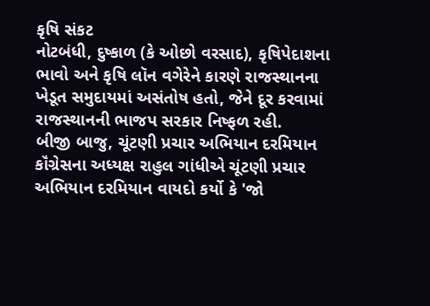કૃષિ સંકટ
નોટબંધી, દુષ્કાળ (કે ઓછો વરસાદ), કૃષિપેદાશના ભાવો અને કૃષિ લૉન વગેરેને કારણે રાજસ્થાનના ખેડૂત સમુદાયમાં અસંતોષ હતો, જેને દૂર કરવામાં રાજસ્થાનની ભાજપ સરકાર નિષ્ફળ રહી.
બીજી બાજુ, ચૂંટણી પ્રચાર અભિયાન દરમિયાન કૉંગ્રેસના અધ્યક્ષ રાહુલ ગાંધીએ ચૂંટણી પ્રચાર અભિયાન દરમિયાન વાયદો કર્યો કે 'જો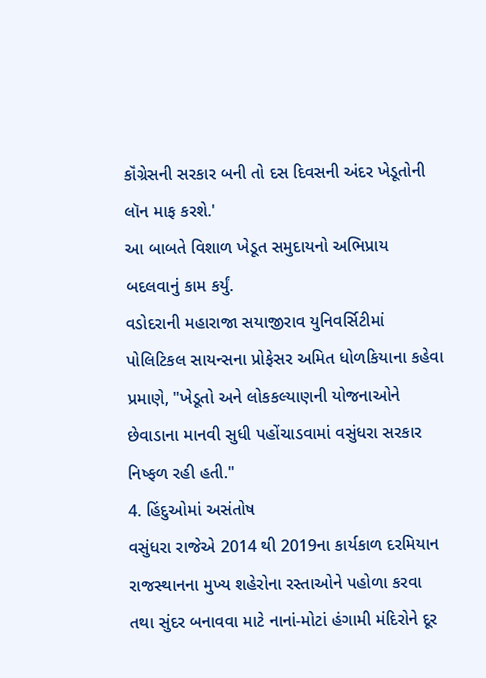કૉંગ્રેસની સરકાર બની તો દસ દિવસની અંદર ખેડૂતોની લૉન માફ કરશે.'
આ બાબતે વિશાળ ખેડૂત સમુદાયનો અભિપ્રાય બદલવાનું કામ કર્યું.
વડોદરાની મહારાજા સયાજીરાવ યુનિવર્સિટીમાં પોલિટિકલ સાયન્સના પ્રોફેસર અમિત ધોળકિયાના કહેવા પ્રમાણે, "ખેડૂતો અને લોકકલ્યાણની યોજનાઓને છેવાડાના માનવી સુધી પહોંચાડવામાં વસુંધરા સરકાર નિષ્ફળ રહી હતી."
4. હિંદુઓમાં અસંતોષ
વસુંધરા રાજેએ 2014 થી 2019ના કાર્યકાળ દરમિયાન રાજસ્થાનના મુખ્ય શહેરોના રસ્તાઓને પહોળા કરવા તથા સુંદર બનાવવા માટે નાનાં-મોટાં હંગામી મંદિરોને દૂર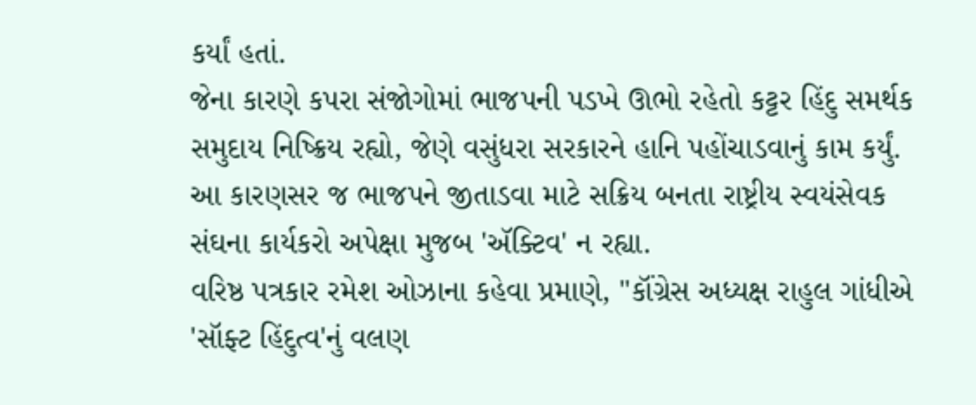કર્યાં હતાં.
જેના કારણે કપરા સંજોગોમાં ભાજપની પડખે ઊભો રહેતો કટ્ટર હિંદુ સમર્થક સમુદાય નિષ્ક્રિય રહ્યો, જેણે વસુંધરા સરકારને હાનિ પહોંચાડવાનું કામ કર્યું.
આ કારણસર જ ભાજપને જીતાડવા માટે સક્રિય બનતા રાષ્ટ્રીય સ્વયંસેવક સંઘના કાર્યકરો અપેક્ષા મુજબ 'ઍક્ટિવ' ન રહ્યા.
વરિષ્ઠ પત્રકાર રમેશ ઓઝાના કહેવા પ્રમાણે, "કૉંગ્રેસ અધ્યક્ષ રાહુલ ગાંધીએ 'સૉફ્ટ હિંદુત્વ'નું વલણ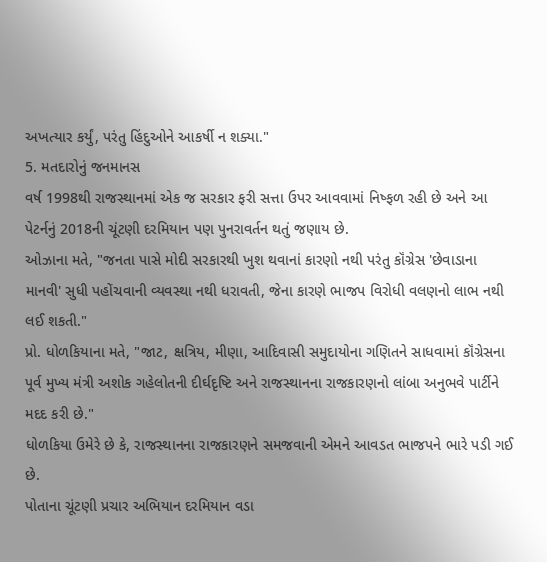અખત્યાર કર્યું, પરંતુ હિંદુઓને આકર્ષી ન શક્યા."
5. મતદારોનું જનમાનસ
વર્ષ 1998થી રાજસ્થાનમાં એક જ સરકાર ફરી સત્તા ઉપર આવવામાં નિષ્ફળ રહી છે અને આ પેટર્નનું 2018ની ચૂંટણી દરમિયાન પણ પુનરાવર્તન થતું જણાય છે.
ઓઝાના મતે, "જનતા પાસે મોદી સરકારથી ખુશ થવાનાં કારણો નથી પરંતુ કૉંગ્રેસ 'છેવાડાના માનવી' સુધી પહોંચવાની વ્યવસ્થા નથી ધરાવતી, જેના કારણે ભાજપ વિરોધી વલણનો લાભ નથી લઈ શકતી."
પ્રો. ધોળકિયાના મતે, "જાટ, ક્ષત્રિય, મીણા, આદિવાસી સમુદાયોના ગણિતને સાધવામાં કૉંગ્રેસના પૂર્વ મુખ્ય મંત્રી અશોક ગહેલોતની દીર્ઘદૃષ્ટિ અને રાજસ્થાનના રાજકારણનો લાંબા અનુભવે પાર્ટીને મદદ કરી છે."
ધોળકિયા ઉમેરે છે કે, રાજસ્થાનના રાજકારણને સમજવાની એમને આવડત ભાજપને ભારે પડી ગઈ છે.
પોતાના ચૂંટણી પ્રચાર અભિયાન દરમિયાન વડા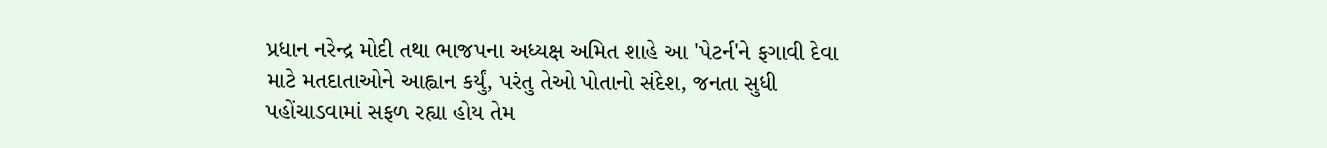પ્રધાન નરેન્દ્ર મોદી તથા ભાજપના અધ્યક્ષ અમિત શાહે આ 'પેટર્ન'ને ફગાવી દેવા માટે મતદાતાઓને આહ્વાન કર્યું, પરંતુ તેઓ પોતાનો સંદેશ, જનતા સુધી પહોંચાડવામાં સફળ રહ્યા હોય તેમ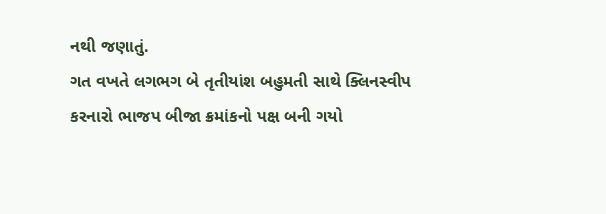નથી જણાતું.
ગત વખતે લગભગ બે તૃતીયાંશ બહુમતી સાથે ક્લિનસ્વીપ કરનારો ભાજપ બીજા ક્રમાંકનો પક્ષ બની ગયો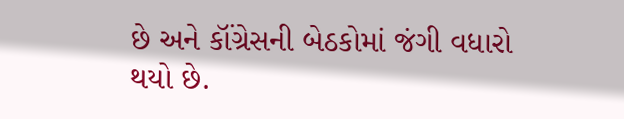છે અને કૉંગ્રેસની બેઠકોમાં જંગી વધારો થયો છે.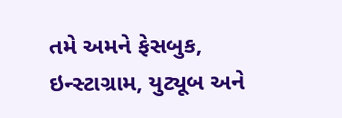તમે અમને ફેસબુક, ઇન્સ્ટાગ્રામ, યુટ્યૂબ અને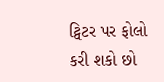ટ્વિટર પર ફોલો કરી શકો છો